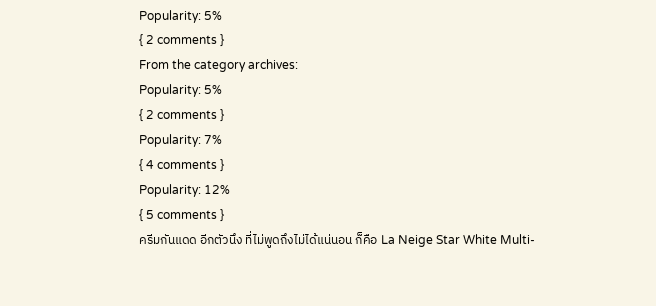Popularity: 5%
{ 2 comments }
From the category archives:
Popularity: 5%
{ 2 comments }
Popularity: 7%
{ 4 comments }
Popularity: 12%
{ 5 comments }
ครีมกันแดด อีกตัวนึง ที่ไม่พูดถึงไม่ได้แน่นอน ก็คือ La Neige Star White Multi-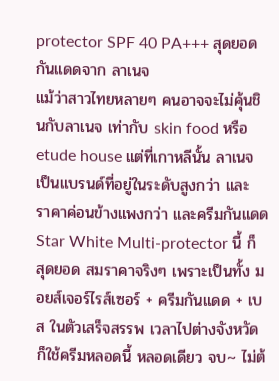protector SPF 40 PA+++ สุดยอดกันแดดจาก ลาเนจ
แม้ว่าสาวไทยหลายๆ คนอาจจะไม่คุ้นชินกับลาเนจ เท่ากับ skin food หรือ etude house แต่ที่เกาหลีนั้น ลาเนจ เป็นแบรนด์ที่อยู่ในระดับสูงกว่า และ ราคาค่อนข้างแพงกว่า และครีมกันแดด Star White Multi-protector นี้ ก็สุดยอด สมราคาจริงๆ เพราะเป็นทั้ง มอยส์เจอร์ไรส์เซอร์ + ครีมกันแดด + เบส ในตัวเสร็จสรรพ เวลาไปต่างจังหวัด ก็ใช้ครีมหลอดนี้ หลอดเดียว จบ~ ไม่ต้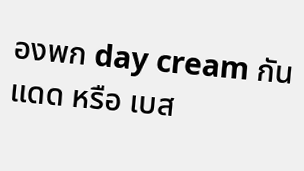องพก day cream กันแดด หรือ เบส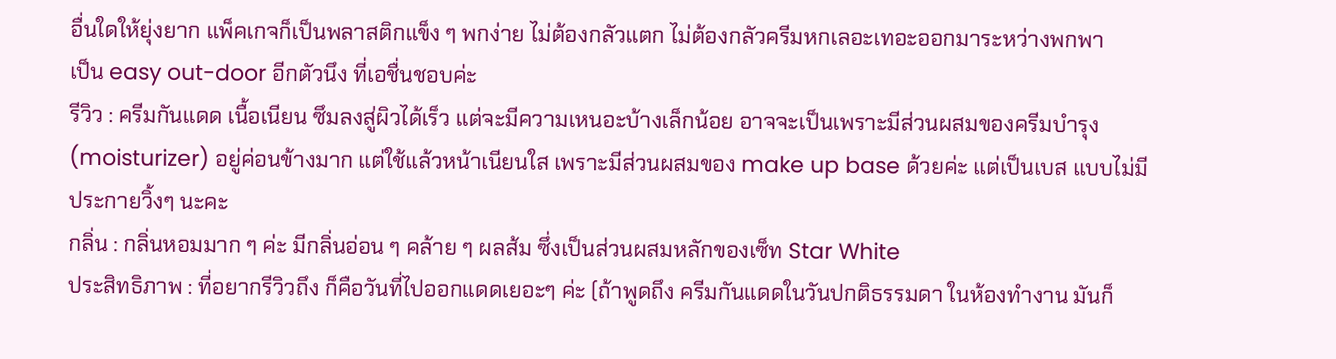อื่นใดให้ยุ่งยาก แพ็คเกจก็เป็นพลาสติกแข็ง ๆ พกง่าย ไม่ต้องกลัวแตก ไม่ต้องกลัวครีมหกเลอะเทอะออกมาระหว่างพกพา
เป็น easy out-door อีกตัวนึง ที่เอชื่นชอบค่ะ
รีวิว : ครีมกันแดด เนื้อเนียน ซึมลงสู่ผิวได้เร็ว แต่จะมีความเหนอะบ้างเล็กน้อย อาจจะเป็นเพราะมีส่วนผสมของครีมบำรุง (moisturizer) อยู่ค่อนข้างมาก แต่ใช้แล้วหน้าเนียนใส เพราะมีส่วนผสมของ make up base ด้วยค่ะ แต่เป็นเบส แบบไม่มีประกายวิ้งๆ นะคะ
กลิ่น : กลิ่นหอมมาก ๆ ค่ะ มีกลิ่นอ่อน ๆ คล้าย ๆ ผลส้ม ซึ่งเป็นส่วนผสมหลักของเซ็ท Star White
ประสิทธิภาพ : ที่อยากรีวิวถึง ก็คือวันที่ไปออกแดดเยอะๆ ค่ะ (ถ้าพูดถึง ครีมกันแดดในวันปกติธรรมดา ในห้องทำงาน มันก็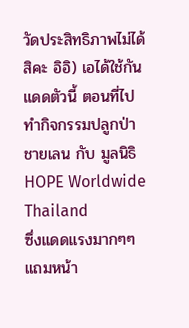วัดประสิทธิภาพไม่ได้สิคะ อิอิ) เอได้ใช้กันแดดตัวนี้ ตอนที่ไปทำกิจกรรมปลูกป่าชายเลน กับ มูลนิธิ HOPE Worldwide Thailand
ซึ่งแดดแรงมากๆๆ แถมหน้า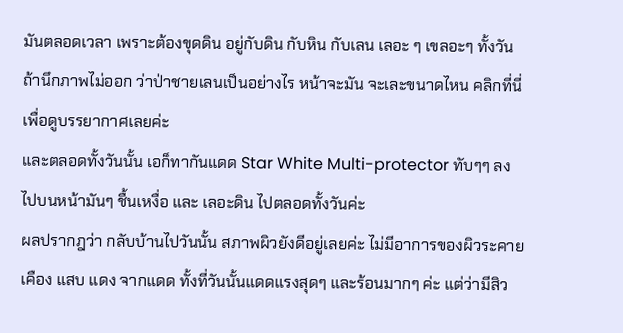มันตลอดเวลา เพราะต้องขุดดิน อยู่กับดิน กับหิน กับเลน เลอะ ๆ เขลอะๆ ทั้งวัน ถ้านึกภาพไม่ออก ว่าป่าชายเลนเป็นอย่างไร หน้าจะมัน จะเละขนาดไหน คลิกที่นี่ เพื่อดูบรรยากาศเลยค่ะ
และตลอดทั้งวันนั้น เอก็ทากันแดด Star White Multi-protector ทับๆๆ ลงไปบนหน้ามันๆ ชื้นเหงื่อ และ เลอะดิน ไปตลอดทั้งวันค่ะ
ผลปรากฎว่า กลับบ้านไปวันนั้น สภาพผิวยังดีอยู่เลยค่ะ ไม่มีอาการของผิวระคายเคือง แสบ แดง จากแดด ทั้งที่วันนั้นแดดแรงสุดๆ และร้อนมากๆ ค่ะ แต่ว่ามีสิว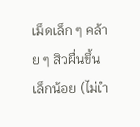เม็ดเล็ก ๆ คล้าย ๆ สิวผื่นขึ้นเล็กน้อย (ไม่เำ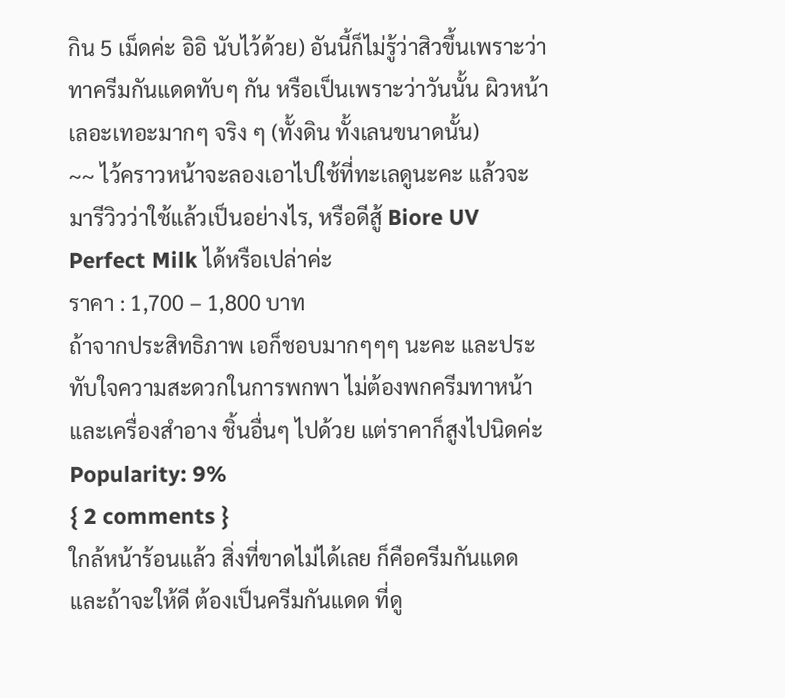กิน 5 เม็ดค่ะ อิอิ นับไว้ด้วย) อันนี้ก็ไม่รู้ว่าสิวขึ้นเพราะว่าทาครีมกันแดดทับๆ กัน หรือเป็นเพราะว่าวันนั้น ผิวหน้าเลอะเทอะมากๆ จริง ๆ (ทั้งดิน ทั้งเลนขนาดนั้น)
~~ ไว้คราวหน้าจะลองเอาไปใช้ที่ทะเลดูนะคะ แล้วจะมารีวิวว่าใช้แล้วเป็นอย่างไร, หรือดีสู้ Biore UV Perfect Milk ได้หรือเปล่าค่ะ
ราคา : 1,700 – 1,800 บาท
ถ้าจากประสิทธิภาพ เอก็ชอบมากๆๆๆ นะคะ และประทับใจความสะดวกในการพกพา ไม่ต้องพกครีมทาหน้า และเครื่องสำอาง ชิ้นอื่นๆ ไปด้วย แต่ราคาก็สูงไปนิดค่ะ
Popularity: 9%
{ 2 comments }
ใกล้หน้าร้อนแล้ว สิ่งที่ขาดไม่ได้เลย ก็คือครีมกันแดด
และถ้าจะให้ดี ต้องเป็นครีมกันแดด ที่ดู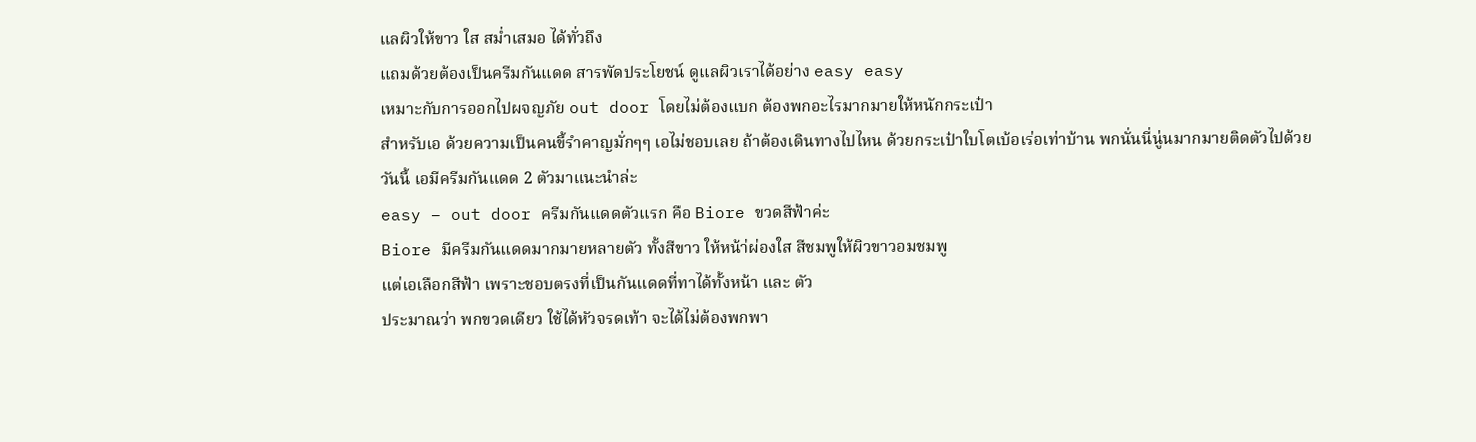แลผิวให้ขาว ใส สม่ำเสมอ ได้ทั่วถึง
แถมด้วยต้องเป็นครีมกันแดด สารพัดประโยชน์ ดูแลผิวเราได้อย่าง easy easy
เหมาะกับการออกไปผจญภัย out door โดยไม่ต้องแบก ต้องพกอะไรมากมายให้หนักกระเป๋า
สำหรับเอ ด้วยความเป็นคนขี้รำคาญมั่กๆๆ เอไม่ชอบเลย ถ้าต้องเดินทางไปไหน ด้วยกระเป๋าใบโตเบ้อเร่อเท่าบ้าน พกนั่นนี่นู่นมากมายติดตัวไปด้วย
วันนี้ เอมีครีมกันแดด 2 ตัวมาแนะนำล่ะ
easy – out door ครีมกันแดดตัวแรก คือ Biore ขวดสีฟ้าค่ะ
Biore มีครีมกันแดดมากมายหลายตัว ทั้งสีขาว ให้หน้า่ผ่องใส สีชมพูให้ผิวขาวอมชมพู
แต่เอเลือกสีฟ้า เพราะชอบตรงที่เป็นกันแดดที่ทาได้ทั้งหน้า และ ตัว
ประมาณว่า พกขวดเดียว ใช้ได้หัวจรดเท้า จะได้ไม่ต้องพกพา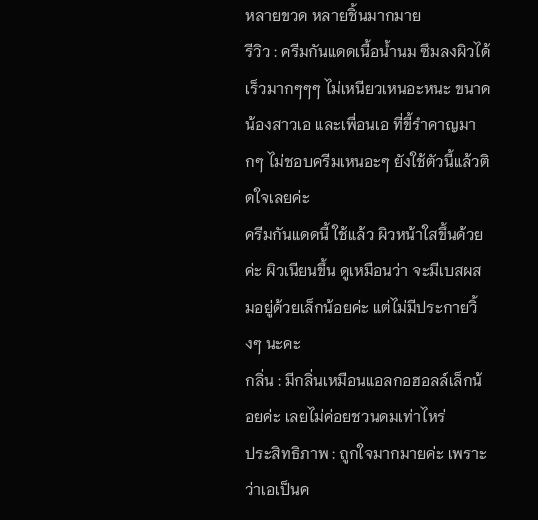หลายขวด หลายชิ้นมากมาย
รีวิว : ครีมกันแดดเนื้อน้ำนม ซึมลงผิวได้เร็วมากๆๆๆ ไม่เหนียวเหนอะหนะ ขนาดน้องสาวเอ และเพื่อนเอ ที่ขี้รำคาญมากๆ ไม่ชอบครีมเหนอะๆ ยังใช้ตัวนี้แล้วติดใจเลยค่ะ
ครีมกันแดดนี้ ใช้แล้ว ผิวหน้าใสขึ้นด้วยค่ะ ผิวเนียนขึ้น ดูเหมือนว่า จะมีเบสผสมอยู่ด้วยเล็กน้อยค่ะ แต่ไม่มีประกายวิ้งๆ นะคะ
กลิ่น : มีกลิ่นเหมือนแอลกอฮอลล์เล็กน้อยค่ะ เลยไม่ค่อยชวนดมเท่าไหร่
ประสิทธิภาพ : ถูกใจมากมายค่ะ เพราะว่าเอเป็นค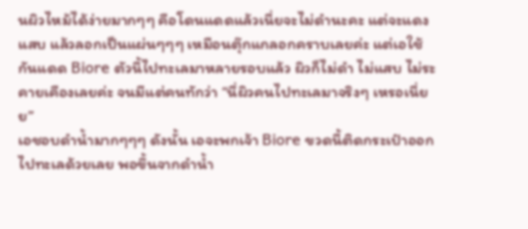นผิวไหม้ได้ง่ายมากๆๆ คือโดนแดดแล้วเนี่ยจะไม่ดำนะคะ แต่จะแดง แสบ แล้วลอกเป็นแผ่นๆๆๆ เหมือนตุ๊กแกลอกคราบเลยค่ะ แต่เอใช้กันแดด Biore ตัวนี้ไปทะเลมาหลายรอบแล้ว ผิวก็ไม่ดำ ไม่แสบ ไม่ระคายเคืองเลยค่ะ จนมีแต่คนทักว่า “นี่ผิวคนไปทะเลมาจริงๆ เหรอเนี่ยย”
เอชอบดำน้ำมากๆๆๆ ดังนั้น เอจะพกเจ้า Biore ขวดนี้ติดกระเป๋าออกไปทะเลด้วยเลย พอขึ้นจากดำน้ำ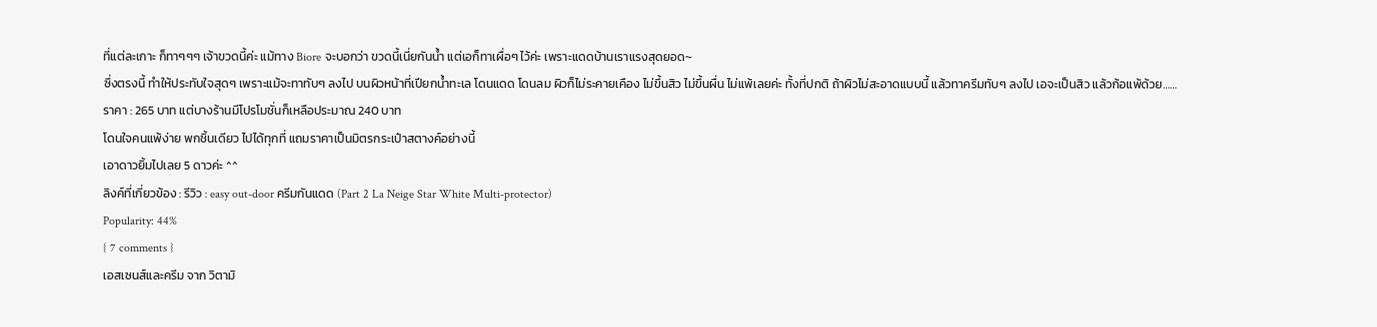ที่แต่ละเกาะ ก็ทาๆๆๆ เจ้าขวดนี้ค่ะ แม้ทาง Biore จะบอกว่า ขวดนี้เนี่ยกันน้ำ แต่เอก็ทาเผื่อๆ ไว้ค่ะ เพราะแดดบ้านเราแรงสุดยอด~
ซึ่งตรงนี้ ทำให้ประทับใจสุดๆ เพราะแม้จะทาทับๆ ลงไป บนผิวหน้าที่เปียกน้ำทะเล โดนแดด โดนลม ผิวก็ไม่ระคายเคือง ไม่ขึ้นสิว ไม่ขึ้นผื่น ไม่แพ้เลยค่ะ ทั้งที่ปกติ ถ้าผิวไม่สะอาดแบบนี้ แล้วทาครีมทับๆ ลงไป เอจะเป็นสิว แล้วก้อแพ้ด้วย……
ราคา : 265 บาท แต่บางร้านมีโปรโมชั่นก็เหลือประมาณ 240 บาท
โดนใจคนแพ้ง่าย พกชิ้นเดียว ไปได้ทุกที่ แถมราคาเป็นมิตรกระเป๋าสตางค์อย่างนี้
เอาดาวยิ้มไปเลย 5 ดาวค่ะ ^^
ลิงค์ที่เกี่ยวข้อง : รีวิว : easy out-door ครีมกันแดด (Part 2 La Neige Star White Multi-protector)
Popularity: 44%
{ 7 comments }
เอสเซนส์และครีม จาก วิตามิ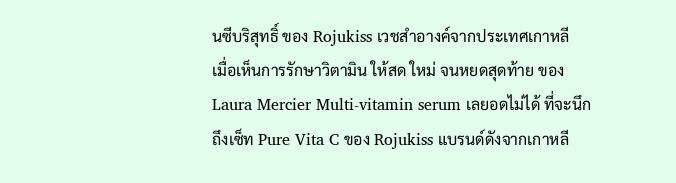นซีบริสุทธิ์ ของ Rojukiss เวชสำอางค์จากประเทศเกาหลี
เมื่อเห็นการรักษาวิตามิน ให้สด ใหม่ จนหยดสุดท้าย ของ Laura Mercier Multi-vitamin serum เลยอดไม่ได้ ที่จะนึกถึงเซ็ท Pure Vita C ของ Rojukiss แบรนด์ดังจากเกาหลี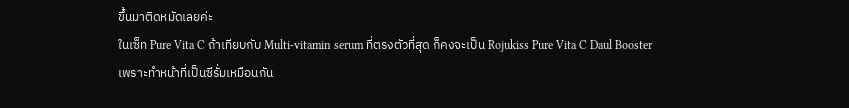ขึ้นมาติดหมัดเลยค่ะ
ในเซ็ท Pure Vita C ถ้าเทียบกับ Multi-vitamin serum ที่ตรงตัวที่สุด ก็คงจะเป็น Rojukiss Pure Vita C Daul Booster เพราะทำหน้าที่เป็นซีรั่มเหมือนกัน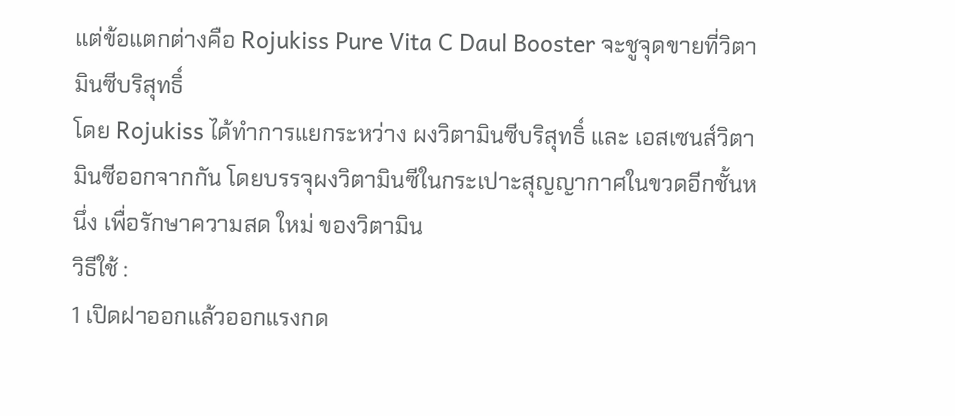แต่ข้อแตกต่างคือ Rojukiss Pure Vita C Daul Booster จะชูจุดขายที่วิตามินซีบริสุทธิ์
โดย Rojukiss ได้ทำการแยกระหว่าง ผงวิตามินซีบริสุทธิ์ และ เอสเซนส์วิตามินซีออกจากกัน โดยบรรจุผงวิตามินซีในกระเปาะสุญญากาศในขวดอีกชั้นหนึ่ง เพื่อรักษาความสด ใหม่ ของวิตามิน
วิธีใช้ :
1 เปิดฝาออกแล้วออกแรงกด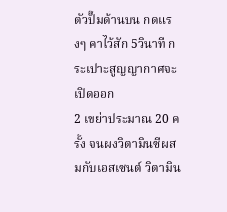ตัวปั๊มด้านบน กดแรงๆ คาไว้สัก 5วินาที กระเปาะสูญญากาศจะเปิดออก
2 เขย่าประมาณ 20 ครั้ง จนผงวิตามินซีผสมกับเอสเซนต์ วิตามิน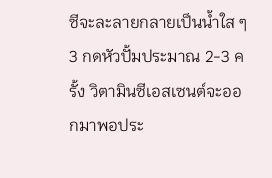ซีจะละลายกลายเป็นน้ำใส ๆ
3 กดหัวปั้มประมาณ 2-3 ครั้ง วิตามินซีเอสเซนต์จะออกมาพอประ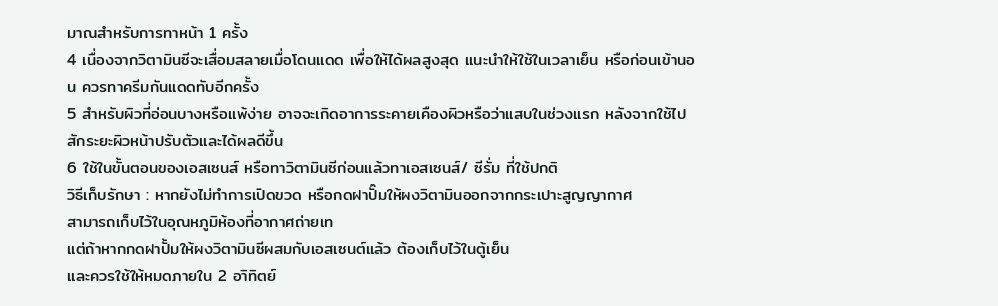มาณสำหรับการทาหน้า 1 ครั้ง
4 เนื่องจากวิตามินซีจะเสื่อมสลายเมื่อโดนแดด เพื่อให้ได้ผลสูงสุด แนะนำให้ใช้ในเวลาเย็น หรือก่อนเข้านอน ควรทาครีมกันแดดทับอีกครั้ง
5 สำหรับผิวที่อ่อนบางหรือแพ้ง่าย อาจจะเกิดอาการระคายเคืองผิวหรือว่าแสบในช่วงแรก หลังจากใช้ไปสักระยะผิวหน้าปรับตัวและได้ผลดีขึ้น
6 ใช้ในขั้นตอนของเอสเซนส์ หรือทาวิตามินซีก่อนแล้วทาเอสเซนส์/ ซีรั่ม ที่ใช้ปกติ
วิธีเก็บรักษา : หากยังไม่ทำการเปิดขวด หรือกดฝาปั๊มให้ผงวิตามินออกจากกระเปาะสูญญากาศ
สามารถเก็บไว้ในอุณหภูมิห้องที่อากาศถ่ายเท
แต่ถ้าหากกดฝาปั้มให้ผงวิตามินซีผสมกับเอสเซนต์แล้ว ต้องเก็บไว้ในตู้เย็น
และควรใช้ให้หมดภายใน 2 อาิทิตย์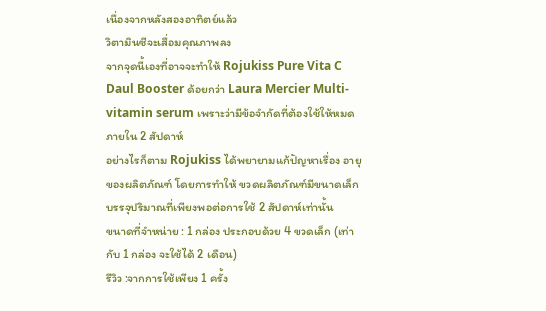เนื่องจากหลังสองอาทิตย์แล้ว
วิตามินซีจะเสื่อมคุณภาพลง
จากจุดนี้เองที่อาจจะทำให้ Rojukiss Pure Vita C Daul Booster ด้อยกว่า Laura Mercier Multi-vitamin serum เพราะว่ามีข้อจำกัดที่ต้องใช้ให้หมด ภายใน 2 สัปดาห์
อย่างไรก็ตาม Rojukiss ได้พยายามแก้ปัญหาเรื่อง อายุของผลิตภัณฑ์ โดยการทำให้ ขวดผลิตภัณฑ์มีขนาดเล็ก บรรจุปริมาณที่เพียงพอต่อการใช้ 2 สัปดาห์เท่านั้น
ขนาดที่จำหน่าย : 1 กล่อง ประกอบด้วย 4 ขวดเล็ก (เท่ากับ 1 กล่อง จะใช้ได้ 2 เดือน)
รีวิว :จากการใช้เพียง 1 ครั้ง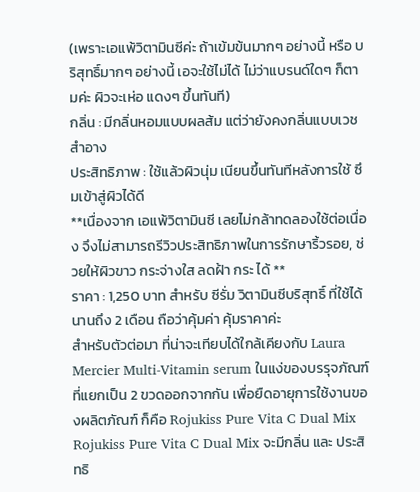(เพราะเอแพ้วิตามินซีค่ะ ถ้าเข้มข้นมากๆ อย่างนี้ หรือ บริสุทธิ์มากๆ อย่างนี้ เอจะใช้ไม่ได้ ไม่ว่าแบรนด์ใดๆ ก็ตามค่ะ ผิวจะเห่อ แดงๆ ขึ้นทันที)
กลิ่น : มีกลิ่นหอมแบบผลส้ม แต่ว่ายังคงกลิ่นแบบเวชสำอาง
ประสิทธิภาพ : ใช้แล้วผิวนุ่ม เนียนขึ้นทันทีหลังการใช้ ซึมเข้าสู่ผิวได้ดี
**เนื่องจาก เอแพ้วิตามินซี เลยไม่กล้าทดลองใช้ต่อเนื่อง จึงไม่สามารถรีวิวประสิทธิภาพในการรักษาริ้วรอย, ช่วยให้ผิวขาว กระจ่างใส ลดฝ้า กระ ได้ **
ราคา : 1,250 บาท สำหรับ ซีรั่ม วิตามินซีบริสุทธิ์ ที่ใช้ได้นานถึง 2 เดือน ถือว่าคุ้มค่า คุ้มราคาค่ะ
สำหรับตัวต่อมา ที่น่าจะเทียบได้ใกล้เคียงกับ Laura Mercier Multi-Vitamin serum ในแง่ของบรรุจภัณฑ์ที่แยกเป็น 2 ขวดออกจากกัน เพื่อยืดอายุการใช้งานของผลิตภัณฑ์ ก็คือ Rojukiss Pure Vita C Dual Mix
Rojukiss Pure Vita C Dual Mix จะมีกลิ่น และ ประสิทธิ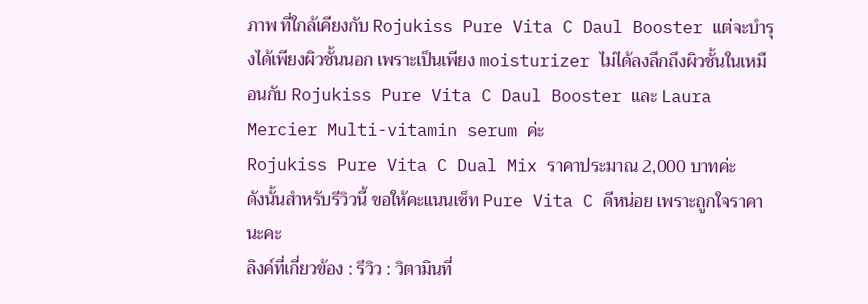ภาพ ที่ใกล้เคียงกับ Rojukiss Pure Vita C Daul Booster แต่จะบำรุงได้เพียงผิวชั้นนอก เพราะเป็นเพียง moisturizer ไม่ได้ลงลึกถึงผิวชั้นในเหมือนกับ Rojukiss Pure Vita C Daul Booster และ Laura Mercier Multi-vitamin serum ค่ะ
Rojukiss Pure Vita C Dual Mix ราคาประมาณ 2,000 บาทค่ะ
ดังนั้นสำหรับรีวิวนี้ ขอให้คะแนนเซ็ท Pure Vita C ดีหน่อย เพราะถูกใจราคานะคะ
ลิงค์ที่เกี่ยวข้อง : รีวิว : วิตามินที่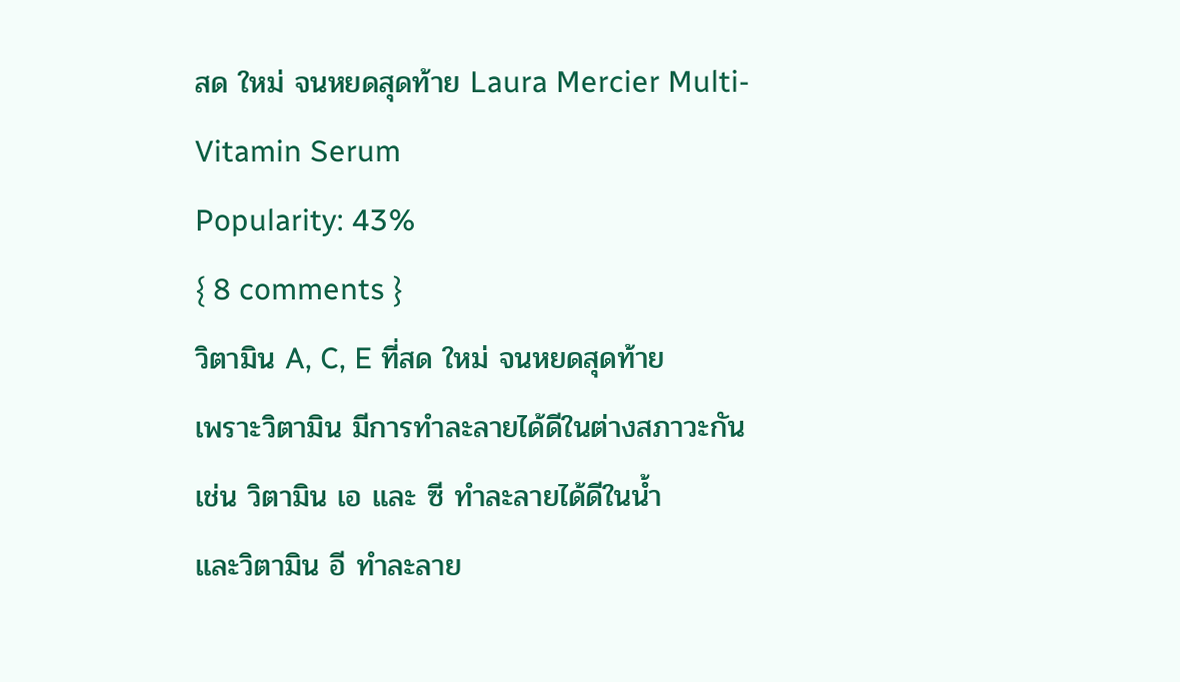สด ใหม่ จนหยดสุดท้าย Laura Mercier Multi-Vitamin Serum
Popularity: 43%
{ 8 comments }
วิตามิน A, C, E ที่สด ใหม่ จนหยดสุดท้าย
เพราะวิตามิน มีการทำละลายได้ดีในต่างสภาวะกัน
เช่น วิตามิน เอ และ ซี ทำละลายได้ดีในน้ำ
และวิตามิน อี ทำละลาย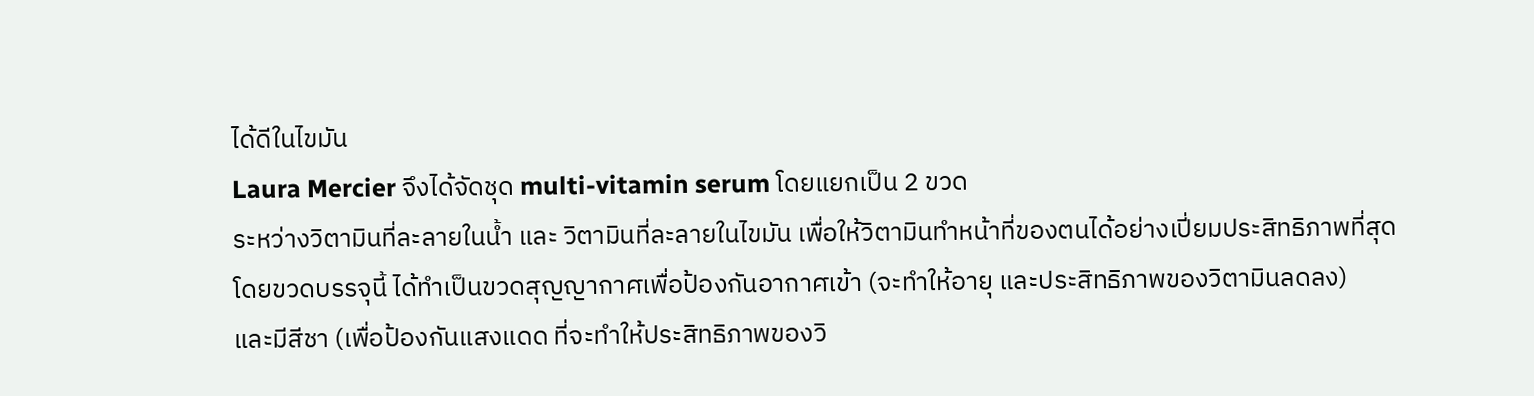ได้ดีในไขมัน
Laura Mercier จึงได้จัดชุด multi-vitamin serum โดยแยกเป็น 2 ขวด
ระหว่างวิตามินที่ละลายในน้ำ และ วิตามินที่ละลายในไขมัน เพื่อให้วิตามินทำหน้าที่ของตนได้อย่างเปี่ยมประสิทธิภาพที่สุด
โดยขวดบรรจุนี้ ได้ทำเป็นขวดสุญญากาศเพื่อป้องกันอากาศเข้า (จะทำให้อายุ และประสิทธิภาพของวิตามินลดลง)
และมีสีชา (เพื่อป้องกันแสงแดด ที่จะทำให้ประสิทธิภาพของวิ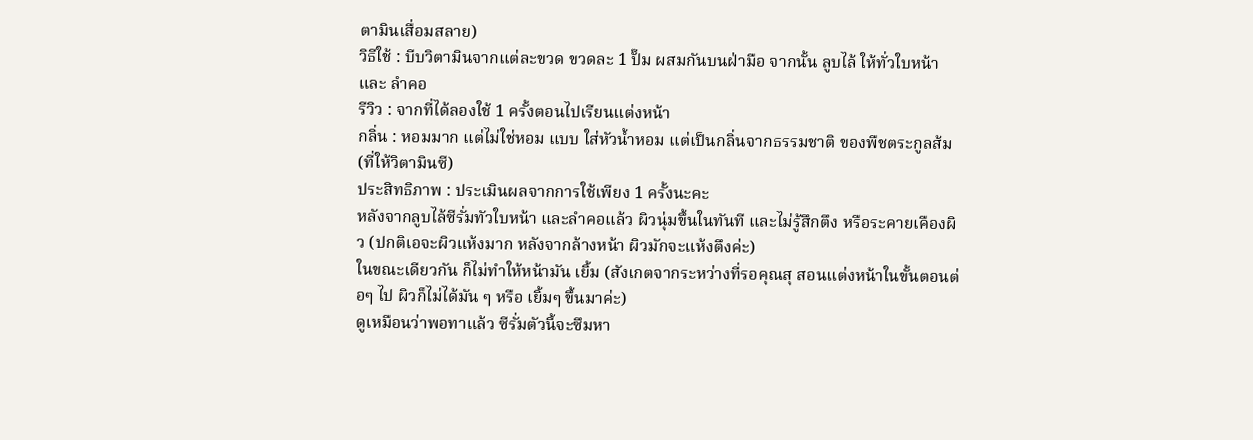ตามินเสื่อมสลาย)
วิธีใช้ : บีบวิตามินจากแต่ละขวด ขวดละ 1 ปั๊ม ผสมกันบนฝ่ามือ จากนั้น ลูบไล้ ให้ทั่วใบหน้า และ ลำคอ
รีวิว : จากที่ได้ลองใช้ 1 ครั้งตอนไปเรียนแต่งหน้า
กลิ่น : หอมมาก แต่ไม่ใช่หอม แบบ ใส่หัวน้ำหอม แต่เป็นกลิ่นจากธรรมชาติ ของพืชตระกูลส้ม (ที่ให้วิตามินซี)
ประสิทธิภาพ : ประเมินผลจากการใช้เพียง 1 ครั้งนะคะ
หลังจากลูบไล้ซีรั่มทัวใบหน้า และลำคอแล้ว ผิวนุ่มขึ้นในทันที และไม่รู้สึกตึง หรือระคายเคืองผิว (ปกติเอจะผิวแห้งมาก หลังจากล้างหน้า ผิวมักจะแห้งตึงค่ะ)
ในขณะเดียวกัน ก็ไม่ทำให้หน้ามัน เยิ้ม (สังเกตจากระหว่างที่รอคุณสุ สอนแต่งหน้าในขั้นตอนต่อๆ ไป ผิวก็ไม่ได้มัน ๆ หรือ เยิ้มๆ ขึ้นมาค่ะ)
ดูเหมือนว่าพอทาแล้ว ซีรั่มตัวนี้จะซึมหา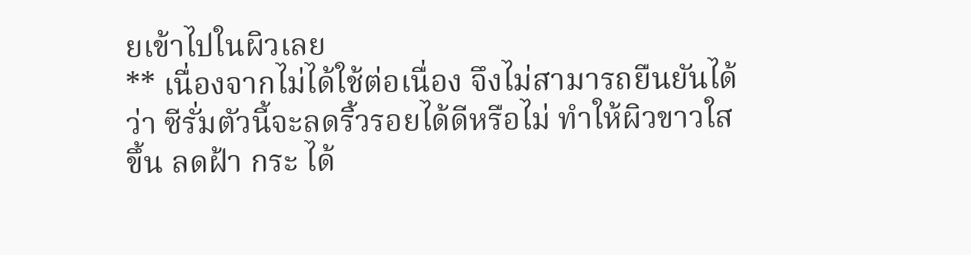ยเข้าไปในผิวเลย
** เนื่องจากไม่ได้ใช้ต่อเนื่อง จึงไม่สามารถยืนยันได้ว่า ซีรั่มตัวนี้จะลดริ้วรอยได้ดีหรือไม่ ทำให้ผิวขาวใสขึ้น ลดฝ้า กระ ได้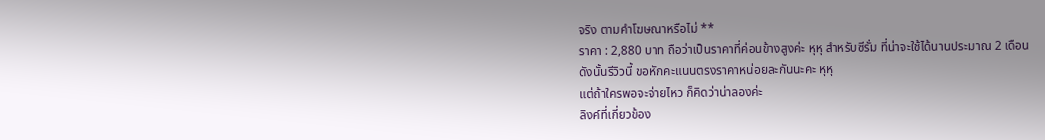จริง ตามคำโฆษณาหรือไม่ **
ราคา : 2,880 บาท ถือว่าเป็นราคาที่ค่อนข้างสูงค่ะ หุหุ สำหรับซีรั่ม ที่น่าจะใช้ได้นานประมาณ 2 เดือน
ดังนั้นรีวิวนี้ ขอหักคะแนนตรงราคาหน่อยละกันนะคะ หุหุ
แต่ถ้าใครพอจะจ่ายไหว ก็คิดว่าน่าลองค่ะ
ลิงค์ที่เกี่ยวข้อง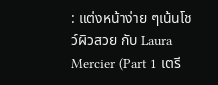: แต่งหน้าง่าย ๆเน้นโชว์ผิวสวย กับ Laura Mercier (Part 1 เตรี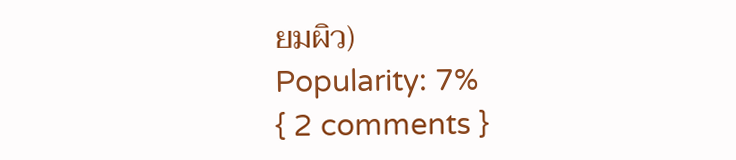ยมผิว)
Popularity: 7%
{ 2 comments }